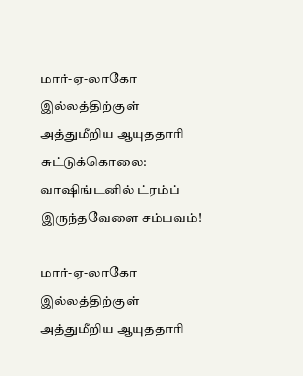மார்-ஏ-லாகோ இல்லத்திற்குள் அத்துமீறிய ஆயுததாரி சுட்டுக்கொலை: வாஷிங்டனில் ட்ரம்ப் இருந்தவேளை சம்பவம்!

மார்-ஏ-லாகோ இல்லத்திற்குள் அத்துமீறிய ஆயுததாரி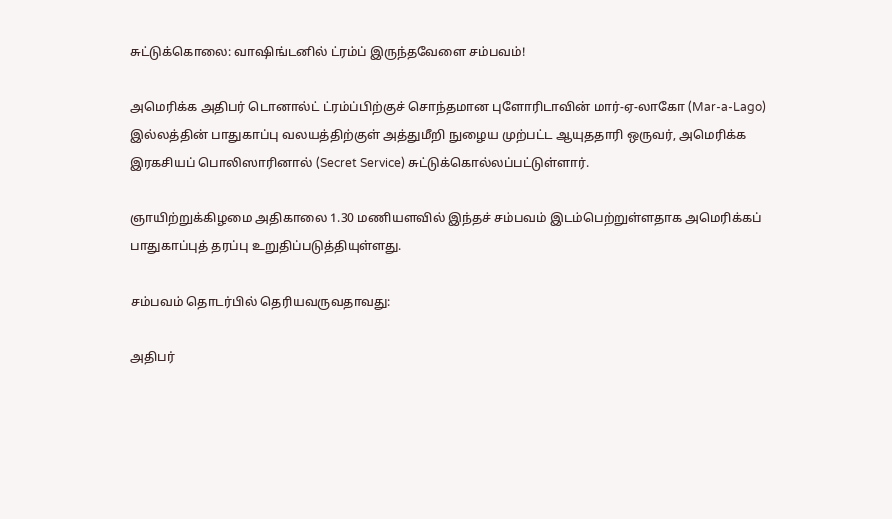சுட்டுக்கொலை: வாஷிங்டனில் ட்ரம்ப் இருந்தவேளை சம்பவம்!

அமெரிக்க அதிபர் டொனால்ட் ட்ரம்ப்பிற்குச் சொந்தமான புளோரிடாவின் மார்-ஏ-லாகோ (Mar-a-Lago) இல்லத்தின் பாதுகாப்பு வலயத்திற்குள் அத்துமீறி நுழைய முற்பட்ட ஆயுததாரி ஒருவர், அமெரிக்க இரகசியப் பொலிஸாரினால் (Secret Service) சுட்டுக்கொல்லப்பட்டுள்ளார்.

ஞாயிற்றுக்கிழமை அதிகாலை 1.30 மணியளவில் இந்தச் சம்பவம் இடம்பெற்றுள்ளதாக அமெரிக்கப் பாதுகாப்புத் தரப்பு உறுதிப்படுத்தியுள்ளது.

சம்பவம் தொடர்பில் தெரியவருவதாவது:

அதிபர்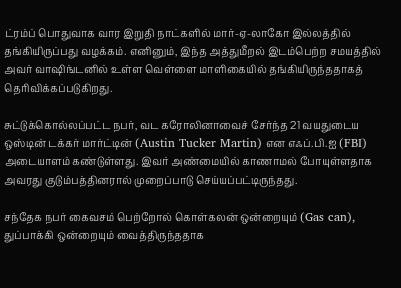ட்ரம்ப் பொதுவாக வார இறுதி நாட்களில் மார்-ஏ-லாகோ இல்லத்தில் தங்கியிருப்பது வழக்கம். எனினும், இந்த அத்துமீறல் இடம்பெற்ற சமயத்தில் அவர் வாஷிங்டனில் உள்ள வெள்ளை மாளிகையில் தங்கியிருந்ததாகத் தெரிவிக்கப்படுகிறது.

சுட்டுக்கொல்லப்பட்ட நபர், வட கரோலினாவைச் சேர்ந்த 21 வயதுடைய ஒஸ்டின் டக்கர் மார்ட்டின் (Austin Tucker Martin) என எஃப்.பி.ஐ (FBI) அடையாளம் கண்டுள்ளது. இவர் அண்மையில் காணாமல் போயுள்ளதாக அவரது குடும்பத்தினரால் முறைப்பாடு செய்யப்பட்டிருந்தது.

சந்தேக நபர் கைவசம் பெற்றோல் கொள்கலன் ஒன்றையும் (Gas can), துப்பாக்கி ஒன்றையும் வைத்திருந்ததாக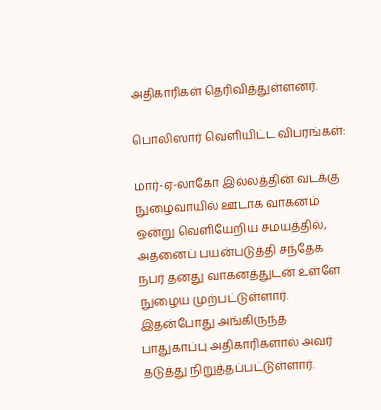அதிகாரிகள் தெரிவித்துள்ளனர்.

பொலிஸார் வெளியிட்ட விபரங்கள்:

மார்-ஏ-லாகோ இல்லத்தின் வடக்கு நுழைவாயில் ஊடாக வாகனம் ஒன்று வெளியேறிய சமயத்தில், அதனைப் பயன்படுத்தி சந்தேக நபர் தனது வாகனத்துடன் உள்ளே நுழைய முற்பட்டுள்ளார். இதன்போது அங்கிருந்த பாதுகாப்பு அதிகாரிகளால் அவர் தடுத்து நிறுத்தப்பட்டுள்ளார்.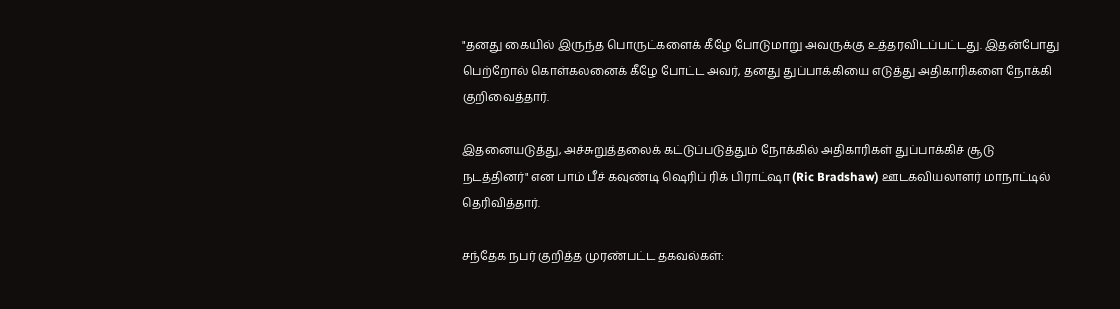"தனது கையில் இருந்த பொருட்களைக் கீழே போடுமாறு அவருக்கு உத்தரவிடப்பட்டது. இதன்போது பெற்றோல் கொள்கலனைக் கீழே போட்ட அவர், தனது துப்பாக்கியை எடுத்து அதிகாரிகளை நோக்கி குறிவைத்தார்.

இதனையடுத்து, அச்சுறுத்தலைக் கட்டுப்படுத்தும் நோக்கில் அதிகாரிகள் துப்பாக்கிச் சூடு நடத்தினர்" என பாம் பீச் கவுண்டி ஷெரிப் ரிக் பிராட்ஷா (Ric Bradshaw) ஊடகவியலாளர் மாநாட்டில் தெரிவித்தார்.

சந்தேக நபர் குறித்த முரண்பட்ட தகவல்கள்: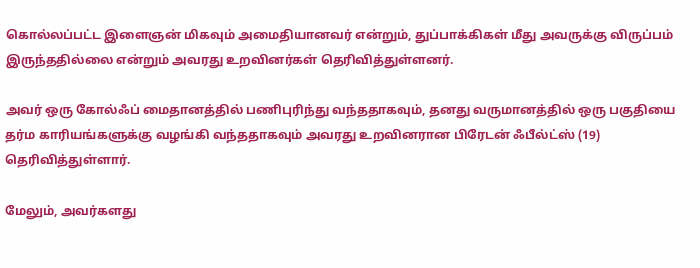கொல்லப்பட்ட இளைஞன் மிகவும் அமைதியானவர் என்றும், துப்பாக்கிகள் மீது அவருக்கு விருப்பம் இருந்ததில்லை என்றும் அவரது உறவினர்கள் தெரிவித்துள்ளனர்.

அவர் ஒரு கோல்ஃப் மைதானத்தில் பணிபுரிந்து வந்ததாகவும், தனது வருமானத்தில் ஒரு பகுதியை தர்ம காரியங்களுக்கு வழங்கி வந்ததாகவும் அவரது உறவினரான பிரேடன் ஃபீல்ட்ஸ் (19) தெரிவித்துள்ளார்.

மேலும், அவர்களது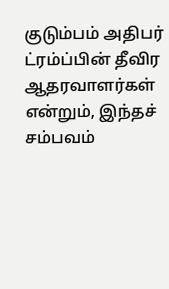குடும்பம் அதிபர் ட்ரம்ப்பின் தீவிர ஆதரவாளர்கள் என்றும், இந்தச் சம்பவம்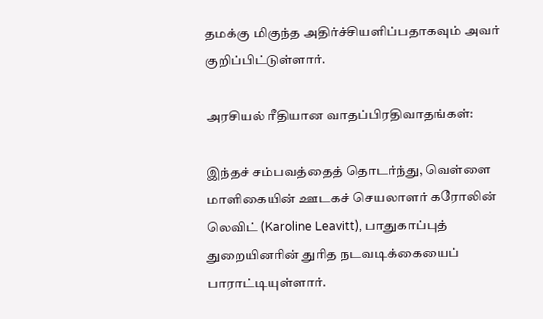தமக்கு மிகுந்த அதிர்ச்சியளிப்பதாகவும் அவர் குறிப்பிட்டுள்ளார்.

அரசியல் ரீதியான வாதப்பிரதிவாதங்கள்:

இந்தச் சம்பவத்தைத் தொடர்ந்து, வெள்ளை மாளிகையின் ஊடகச் செயலாளர் கரோலின் லெவிட் (Karoline Leavitt), பாதுகாப்புத் துறையினரின் துரித நடவடிக்கையைப் பாராட்டியுள்ளார்.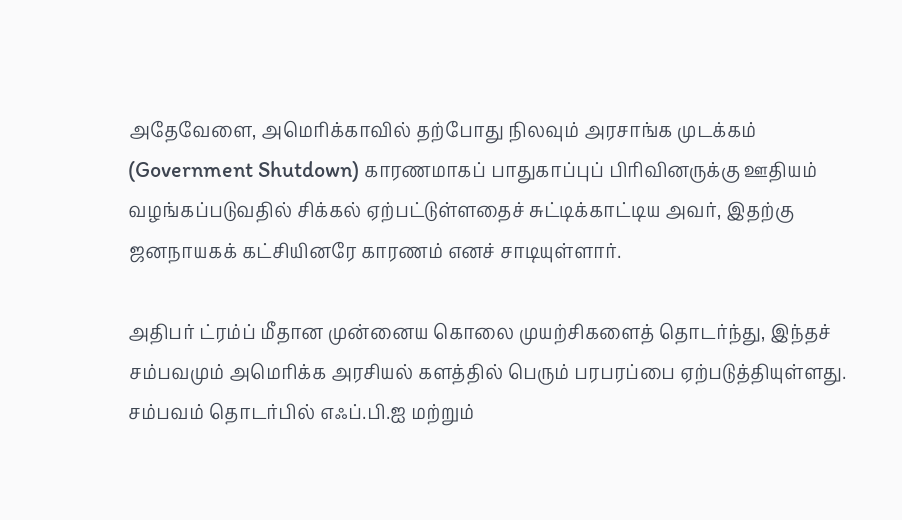அதேவேளை, அமெரிக்காவில் தற்போது நிலவும் அரசாங்க முடக்கம் (Government Shutdown) காரணமாகப் பாதுகாப்புப் பிரிவினருக்கு ஊதியம் வழங்கப்படுவதில் சிக்கல் ஏற்பட்டுள்ளதைச் சுட்டிக்காட்டிய அவர், இதற்கு ஜனநாயகக் கட்சியினரே காரணம் எனச் சாடியுள்ளார்.

அதிபர் ட்ரம்ப் மீதான முன்னைய கொலை முயற்சிகளைத் தொடர்ந்து, இந்தச் சம்பவமும் அமெரிக்க அரசியல் களத்தில் பெரும் பரபரப்பை ஏற்படுத்தியுள்ளது. சம்பவம் தொடர்பில் எஃப்.பி.ஐ மற்றும்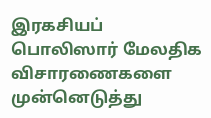இரகசியப் பொலிஸார் மேலதிக விசாரணைகளை முன்னெடுத்து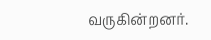வருகின்றனர்.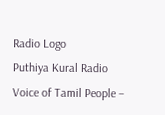Radio Logo
Puthiya Kural Radio
Voice of Tamil People –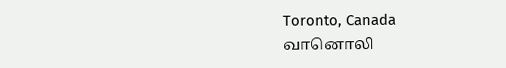Toronto, Canada
வானொலி